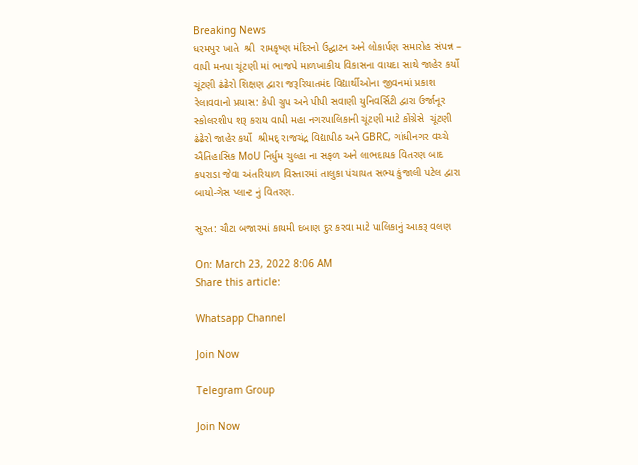Breaking News
ધરમપુર ખાતે  શ્રી  રામકૃષ્ણ મંદિરનો ઉદ્ઘાટન અને લોકાર્પણ સમારોહ સંપન્ન – વાપી મનપા ચૂંટણી માં ભાજપે માળખાકીય વિકાસના વાયદા સાથે જાહેર કર્યો ચૂંટણી ઢંઢેરો શિક્ષણ દ્વારા જરૂરિયાતમંદ વિદ્યાર્થીઓના જીવનમાં પ્રકાશ રેલાવવાનો પ્રયાસ: કેપી ગ્રુપ અને પીપી સવાણી યુનિવર્સિટી દ્વારા ઉર્જાનૂર સ્કોલરશીપ શરૂ કરાય વાપી મહા નગરપાલિકાની ચૂંટણી માટે કોંગ્રેસે  ચૂંટણી ઢંઢેરો જાહેર કર્યો  શ્રીમદ્ રાજચંદ્ર વિદ્યાપીઠ અને GBRC, ગાંધીનગર વચ્ચે ઐતિહાસિક MoU નિર્ધુમ ચુલ્હા ના સફળ અને લાભદાયક વિતરણ બાદ કપરાડા જેવા અંતરિયાળ વિસ્તારમાં તાલુકા પંચાયત સભ્ય કુંજાલી પટેલ દ્વારા બાયો-ગેસ પ્લાન્ટ નું વિતરણ.

સુરત: ચૌટા બજારમાં કાયમી દબાણ દુર કરવા માટે પાલિકાનું આકરૂ વલણ

On: March 23, 2022 8:06 AM
Share this article:

Whatsapp Channel

Join Now

Telegram Group

Join Now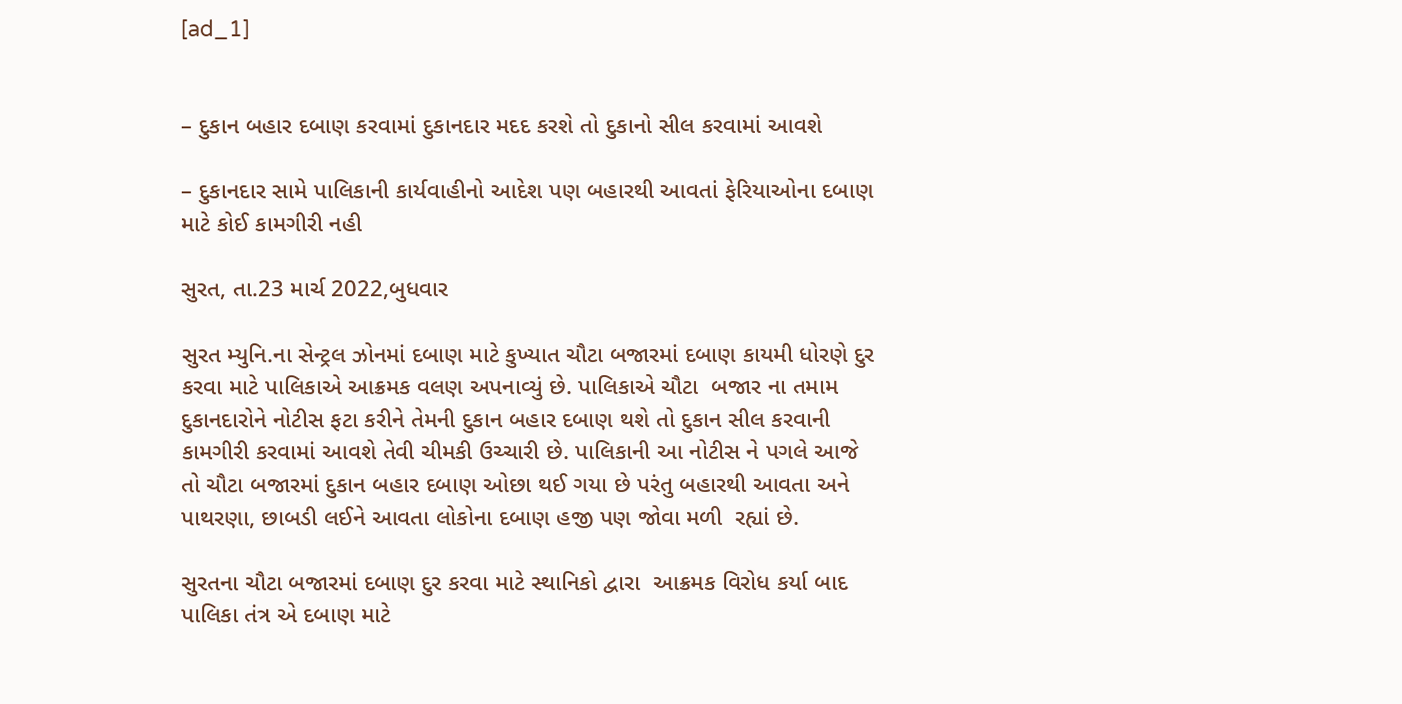[ad_1]


– દુકાન બહાર દબાણ કરવામાં દુકાનદાર મદદ કરશે તો દુકાનો સીલ કરવામાં આવશે

– દુકાનદાર સામે પાલિકાની કાર્યવાહીનો આદેશ પણ બહારથી આવતાં ફેરિયાઓના દબાણ માટે કોઈ કામગીરી નહી

સુરત, તા.23 માર્ચ 2022,બુધવાર

સુરત મ્યુનિ.ના સેન્ટ્રલ ઝોનમાં દબાણ માટે કુખ્યાત ચૌટા બજારમાં દબાણ કાયમી ધોરણે દુર કરવા માટે પાલિકાએ આક્રમક વલણ અપનાવ્યું છે. પાલિકાએ ચૌટા  બજાર ના તમામ દુકાનદારોને નોટીસ ફટા કરીને તેમની દુકાન બહાર દબાણ થશે તો દુકાન સીલ કરવાની કામગીરી કરવામાં આવશે તેવી ચીમકી ઉચ્ચારી છે. પાલિકાની આ નોટીસ ને પગલે આજે તો ચૌટા બજારમાં દુકાન બહાર દબાણ ઓછા થઈ ગયા છે પરંતુ બહારથી આવતા અને પાથરણા, છાબડી લઈને આવતા લોકોના દબાણ હજી પણ જોવા મળી  રહ્યાં છે.

સુરતના ચૌટા બજારમાં દબાણ દુર કરવા માટે સ્થાનિકો દ્વારા  આક્રમક વિરોધ કર્યા બાદ પાલિકા તંત્ર એ દબાણ માટે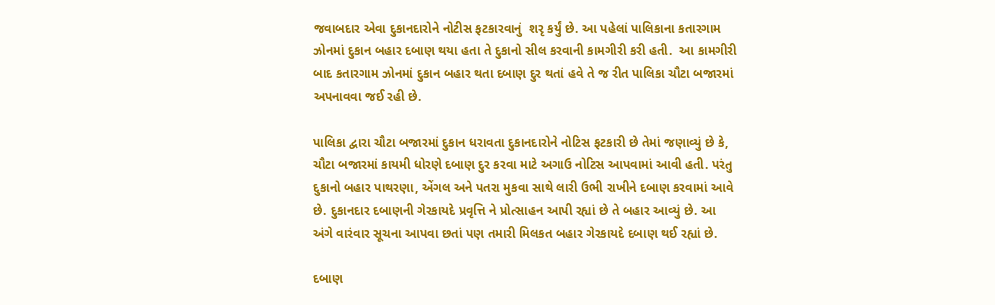જવાબદાર એવા દુકાનદારોને નોટીસ ફટકારવાનું  શરૃ કર્યું છે. આ પહેલાં પાલિકાના કતારગામ ઝોનમાં દુકાન બહાર દબાણ થયા હતા તે દુકાનો સીલ કરવાની કામગીરી કરી હતી.  આ કામગીરી બાદ કતારગામ ઝોનમાં દુકાન બહાર થતા દબાણ દુર થતાં હવે તે જ રીત પાલિકા ચૌટા બજારમાં અપનાવવા જઈ રહી છે.

પાલિકા દ્વારા ચૌટા બજારમાં દુકાન ધરાવતા દુકાનદારોને નોટિસ ફટકારી છે તેમાં જણાવ્યું છે કે, ચૌટા બજારમાં કાયમી ધોરણે દબાણ દુર કરવા માટે અગાઉ નોટિસ આપવામાં આવી હતી. પરંતુ દુકાનો બહાર પાથરણા, એંગલ અને પતરા મુકવા સાથે લારી ઉભી રાખીને દબાણ કરવામાં આવે છે. દુકાનદાર દબાણની ગેરકાયદે પ્રવૃત્તિ ને પ્રોત્સાહન આપી રહ્યાં છે તે બહાર આવ્યું છે. આ અંગે વારંવાર સૂચના આપવા છતાં પણ તમારી મિલકત બહાર ગેરકાયદે દબાણ થઈ રહ્યાં છે.

દબાણ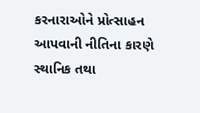કરનારાઓને પ્રોત્સાહન આપવાની નીતિના કારણે સ્થાનિક તથા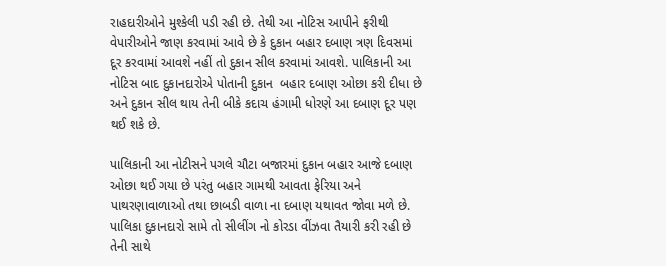રાહદારીઓને મુશ્કેલી પડી રહી છે. તેથી આ નોટિસ આપીને ફરીથી વેપારીઓને જાણ કરવામાં આવે છે કે દુકાન બહાર દબાણ ત્રણ દિવસમાં દૂર કરવામાં આવશે નહીં તો દુકાન સીલ કરવામાં આવશે. પાલિકાની આ નોટિસ બાદ દુકાનદારોએ પોતાની દુકાન  બહાર દબાણ ઓછા કરી દીધા છે અને દુકાન સીલ થાય તેની બીકે કદાચ હંગામી ધોરણે આ દબાણ દૂર પણ થઈ શકે છે.

પાલિકાની આ નોટીસને પગલે ચૌટા બજારમાં દુકાન બહાર આજે દબાણ ઓછા થઈ ગયા છે પરંતુ બહાર ગામથી આવતા ફેરિયા અને પાથરણાવાળાઓ તથા છાબડી વાળા ના દબાણ યથાવત જોવા મળે છે. પાલિકા દુકાનદારો સામે તો સીલીંગ નો કોરડા વીંઝવા તૈયારી કરી રહી છે તેની સાથે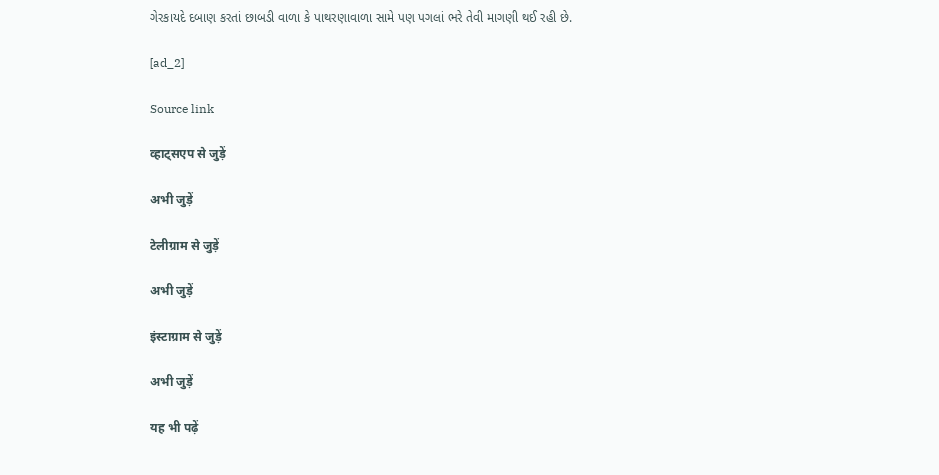ગેરકાયદે દબાણ કરતાં છાબડી વાળા કે પાથરણાવાળા સામે પણ પગલાં ભરે તેવી માગણી થઈ રહી છે.

[ad_2]

Source link

व्हाट्सएप से जुड़ें

अभी जुड़ें

टेलीग्राम से जुड़ें

अभी जुड़ें

इंस्टाग्राम से जुड़ें

अभी जुड़ें

यह भी पढ़ें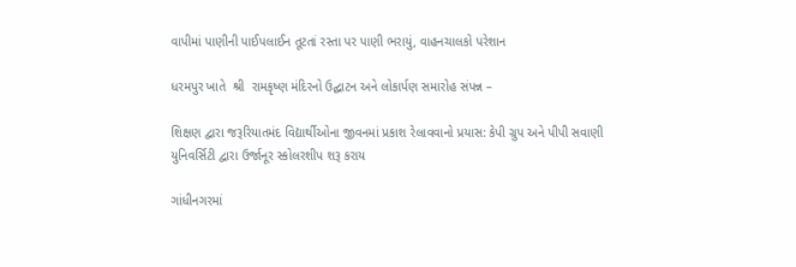વાપીમાં પાણીની પાઈપલાઈન તૂટતાં રસ્તા પર પાણી ભરાયું, વાહનચાલકો પરેશાન

ધરમપુર ખાતે  શ્રી  રામકૃષ્ણ મંદિરનો ઉદ્ઘાટન અને લોકાર્પણ સમારોહ સંપન્ન –

શિક્ષણ દ્વારા જરૂરિયાતમંદ વિદ્યાર્થીઓના જીવનમાં પ્રકાશ રેલાવવાનો પ્રયાસ: કેપી ગ્રુપ અને પીપી સવાણી યુનિવર્સિટી દ્વારા ઉર્જાનૂર સ્કોલરશીપ શરૂ કરાય

ગાંધીનગરમાં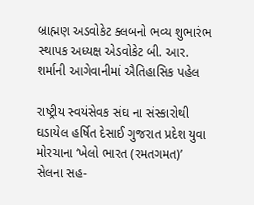બ્રાહ્મણ અડવોકેટ ક્લબનો ભવ્ય શુભારંભ સ્થાપક અધ્યક્ષ એડવોકેટ બી. આર. શર્માની આગેવાનીમાં ઐતિહાસિક પહેલ

રાષ્ટ્રીય સ્વયંસેવક સંઘ ના સંસ્કારોથી ઘડાયેલ હર્ષિત દેસાઈ ગુજરાત પ્રદેશ યુવા મોરચાના ‘ખેલો ભારત (રમતગમત)’ સેલના સહ-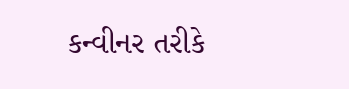કન્વીનર તરીકે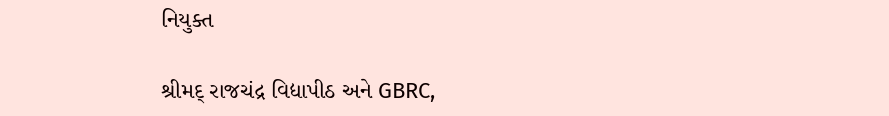નિયુક્ત

શ્રીમદ્ રાજચંદ્ર વિદ્યાપીઠ અને GBRC,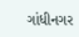ગાંધીનગર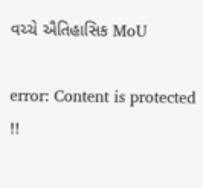વચ્ચે ઐતિહાસિક MoU

error: Content is protected !!